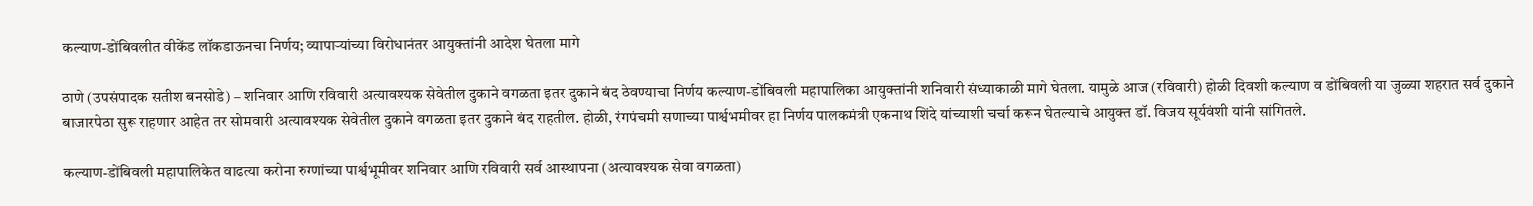कल्याण-डोंबिवलीत वीकेंड लॉकडाऊनचा निर्णय; व्यापाऱ्यांच्या विरोधानंतर आयुक्तांनी आदेश घेतला मागे

ठाणे (उपसंपादक सतीश बनसोडे) – शनिवार आणि रविवारी अत्यावश्यक सेवेतील दुकाने वगळता इतर दुकाने बंद ठेवण्याचा निर्णय कल्याण-डोंबिवली महापालिका आयुक्तांनी शनिवारी संध्याकाळी मागे घेतला. यामुळे आज (रविवारी) होळी दिवशी कल्याण व डोंबिवली या जुळ्या शहरात सर्व दुकाने बाजारपेठा सुरू राहणार आहेत तर सोमवारी अत्यावश्यक सेवेतील दुकाने वगळता इतर दुकाने बंद राहतील. होळी, रंगपंचमी सणाच्या पार्श्वभमीवर हा निर्णय पालकमंत्री एकनाथ शिंदे यांच्याशी चर्चा करून घेतल्याचे आयुक्त डॉ. विजय सूर्यवंशी यांनी सांगितले.

कल्याण-डोंबिवली महापालिकेत वाढत्या करोना रुग्णांच्या पार्श्वभूमीवर शनिवार आणि रविवारी सर्व आस्थापना (अत्यावश्यक सेवा वगळता)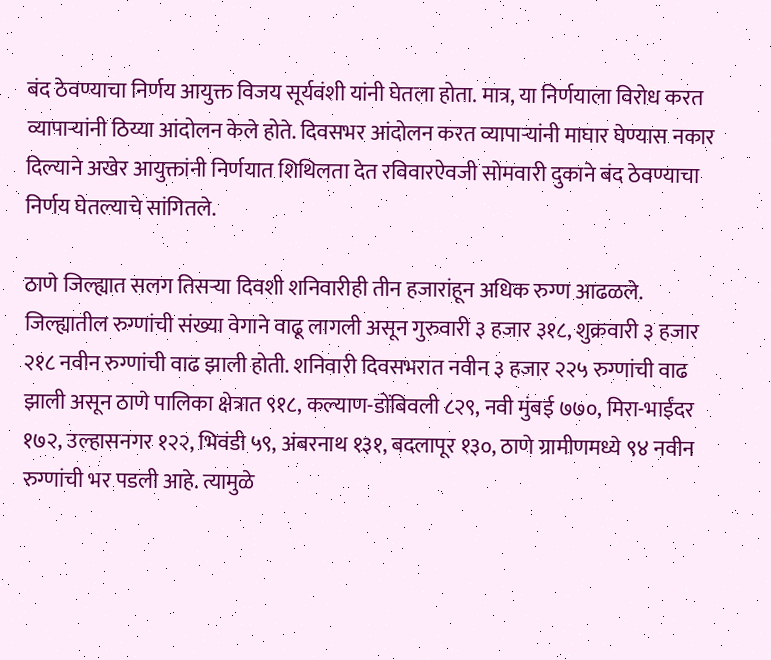बंद ठेवण्याचा निर्णय आयुक्त विजय सूर्यवंशी यांनी घेतला होता. मात्र, या निर्णयाला विरोध करत व्यापाऱ्यांनी ठिय्या आंदोलन केले होते. दिवसभर आंदोलन करत व्यापाऱ्यांनी माघार घेण्यास नकार दिल्याने अखेर आयुक्तांनी निर्णयात शिथिलता देत रविवारऐवजी सोमवारी दुकाने बंद ठेवण्याचा निर्णय घेतल्याचे सांगितले.

ठाणे जिल्ह्यात सलग तिसऱ्या दिवशी शनिवारीही तीन हजारांहून अधिक रुग्ण आढळले. जिल्ह्यातील रुग्णांची संख्या वेगाने वाढू लागली असून गुरुवारी ३ हजार ३१८, शुक्रवारी ३ हजार २१८ नवीन रुग्णांची वाढ झाली होती. शनिवारी दिवसभरात नवीन ३ हजार २२५ रुग्णांची वाढ झाली असून ठाणे पालिका क्षेत्रात ९१८, कल्याण-डोंबिवली ८२९, नवी मुंबई ७७०, मिरा-भाईंदर १७२, उल्हासनगर १२२, भिवंडी ५९, अंबरनाथ १३१, बदलापूर १३०, ठाणे ग्रामीणमध्ये ९४ नवीन रुग्णांची भर पडली आहे. त्यामुळे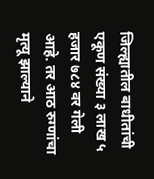जिल्ह्यातील बाधीतांची एकूण संख्या ३ लाख ५ हजार ७८४ वर गेली आहे. तर आठ रुग्णांचा मृत्यू झाल्याने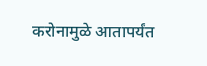करोनामुळे आतापर्यंत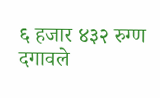६ हजार ४३२ रुग्ण दगावले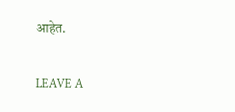आहेत.

LEAVE A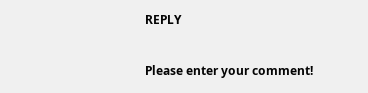REPLY

Please enter your comment!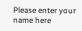Please enter your name here